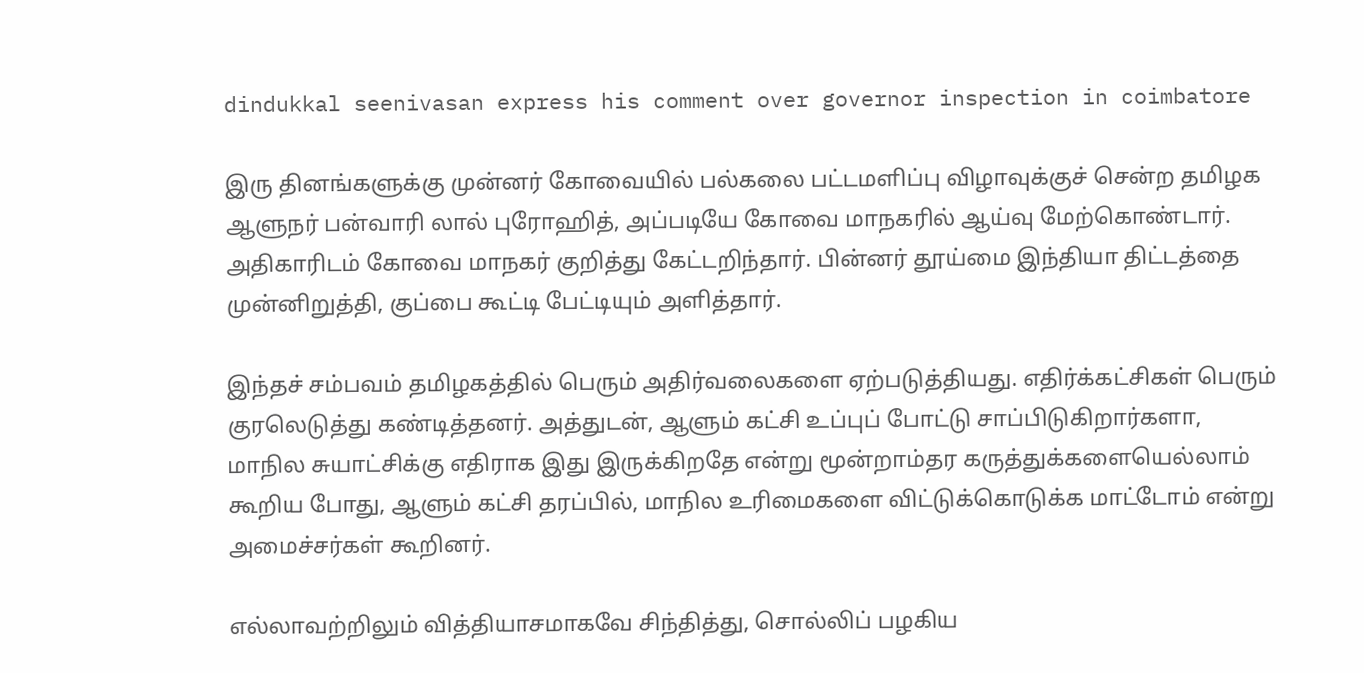dindukkal seenivasan express his comment over governor inspection in coimbatore

இரு தினங்களுக்கு முன்னர் கோவையில் பல்கலை பட்டமளிப்பு விழாவுக்குச் சென்ற தமிழக ஆளுநர் பன்வாரி லால் புரோஹித், அப்படியே கோவை மாநகரில் ஆய்வு மேற்கொண்டார். அதிகாரிடம் கோவை மாநகர் குறித்து கேட்டறிந்தார். பின்னர் தூய்மை இந்தியா திட்டத்தை முன்னிறுத்தி, குப்பை கூட்டி பேட்டியும் அளித்தார்.

இந்தச் சம்பவம் தமிழகத்தில் பெரும் அதிர்வலைகளை ஏற்படுத்தியது. எதிர்க்கட்சிகள் பெரும் குரலெடுத்து கண்டித்தனர். அத்துடன், ஆளும் கட்சி உப்புப் போட்டு சாப்பிடுகிறார்களா, மாநில சுயாட்சிக்கு எதிராக இது இருக்கிறதே என்று மூன்றாம்தர கருத்துக்களையெல்லாம் கூறிய போது, ஆளும் கட்சி தரப்பில், மாநில உரிமைகளை விட்டுக்கொடுக்க மாட்டோம் என்று அமைச்சர்கள் கூறினர்.

எல்லாவற்றிலும் வித்தியாசமாகவே சிந்தித்து, சொல்லிப் பழகிய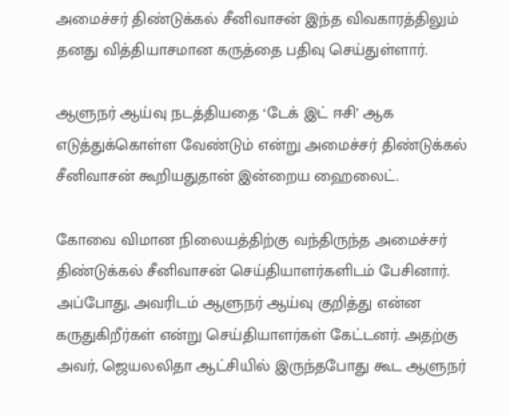அமைச்சர் திண்டுக்கல் சீனிவாசன் இந்த விவகாரத்திலும் தனது வித்தியாசமான கருத்தை பதிவு செய்துள்ளார்.

ஆளுநர் ஆய்வு நடத்தியதை ‘டேக் இட் ஈசி’ ஆக எடுத்துக்கொள்ள வேண்டும் என்று அமைச்சர் திண்டுக்கல் சீனிவாசன் கூறியதுதான் இன்றைய ஹைலைட்.

கோவை விமான நிலையத்திற்கு வந்திருந்த அமைச்சர் திண்டுக்கல் சீனிவாசன் செய்தியாளர்களிடம் பேசினார். அப்போது, அவரிடம் ஆளுநர் ஆய்வு குறித்து என்ன கருதுகிறீர்கள் என்று செய்தியாளர்கள் கேட்டனர். அதற்கு அவர், ஜெயலலிதா ஆட்சியில் இருந்தபோது கூட ஆளுநர்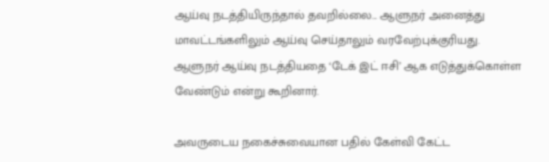ஆய்வு நடத்தியிருந்தால் தவறில்லை... ஆளுநர் அனைத்து மாவட்டங்களிலும் ஆய்வு செய்தாலும் வரவேற்புக்குரியது. ஆளுநர் ஆய்வு நடத்தியதை ‘டேக் இட் ஈசி’ ஆக எடுத்துக்கொள்ள வேண்டும் என்று கூறினார்.

அவருடைய நகைச்சுவையான பதில் கேள்வி கேட்ட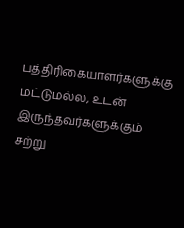பத்திரிகையாளர்களுக்கு மட்டுமல்ல, உடன் இருந்தவர்களுக்கும் சற்று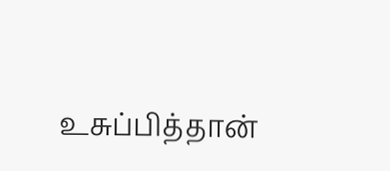உசுப்பித்தான்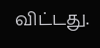விட்டது.